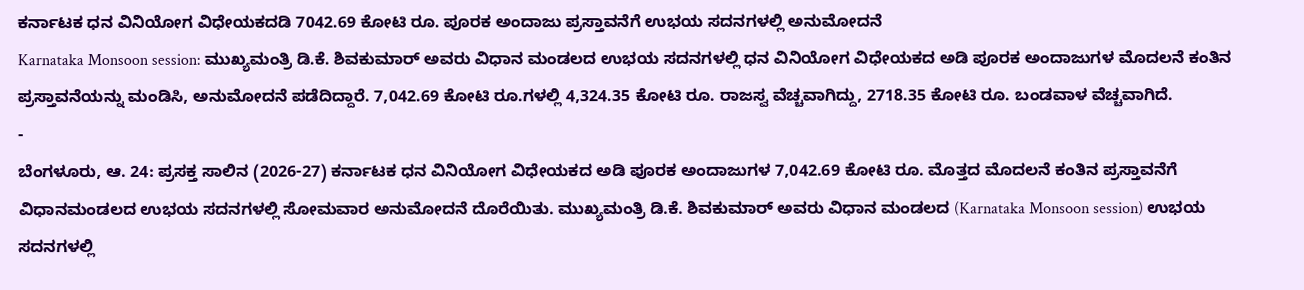ಕರ್ನಾಟಕ ಧನ ವಿನಿಯೋಗ ವಿಧೇಯಕದಡಿ 7042.69 ಕೋಟಿ ರೂ. ಪೂರಕ ಅಂದಾಜು ಪ್ರಸ್ತಾವನೆಗೆ ಉಭಯ ಸದನಗಳಲ್ಲಿ ಅನುಮೋದನೆ
Karnataka Monsoon session: ಮುಖ್ಯಮಂತ್ರಿ ಡಿ.ಕೆ. ಶಿವಕುಮಾರ್ ಅವರು ವಿಧಾನ ಮಂಡಲದ ಉಭಯ ಸದನಗಳಲ್ಲಿ ಧನ ವಿನಿಯೋಗ ವಿಧೇಯಕದ ಅಡಿ ಪೂರಕ ಅಂದಾಜುಗಳ ಮೊದಲನೆ ಕಂತಿನ ಪ್ರಸ್ತಾವನೆಯನ್ನು ಮಂಡಿಸಿ, ಅನುಮೋದನೆ ಪಡೆದಿದ್ದಾರೆ. 7,042.69 ಕೋಟಿ ರೂ.ಗಳಲ್ಲಿ 4,324.35 ಕೋಟಿ ರೂ. ರಾಜಸ್ವ ವೆಚ್ಚವಾಗಿದ್ದು, 2718.35 ಕೋಟಿ ರೂ. ಬಂಡವಾಳ ವೆಚ್ಚವಾಗಿದೆ.
-
ಬೆಂಗಳೂರು, ಆ. 24: ಪ್ರಸಕ್ತ ಸಾಲಿನ (2026-27) ಕರ್ನಾಟಕ ಧನ ವಿನಿಯೋಗ ವಿಧೇಯಕದ ಅಡಿ ಪೂರಕ ಅಂದಾಜುಗಳ 7,042.69 ಕೋಟಿ ರೂ. ಮೊತ್ತದ ಮೊದಲನೆ ಕಂತಿನ ಪ್ರಸ್ತಾವನೆಗೆ ವಿಧಾನಮಂಡಲದ ಉಭಯ ಸದನಗಳಲ್ಲಿ ಸೋಮವಾರ ಅನುಮೋದನೆ ದೊರೆಯಿತು. ಮುಖ್ಯಮಂತ್ರಿ ಡಿ.ಕೆ. ಶಿವಕುಮಾರ್ ಅವರು ವಿಧಾನ ಮಂಡಲದ (Karnataka Monsoon session) ಉಭಯ ಸದನಗಳಲ್ಲಿ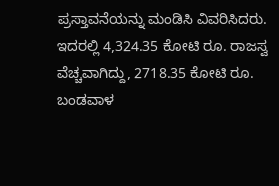ಪ್ರಸ್ತಾವನೆಯನ್ನು ಮಂಡಿಸಿ ವಿವರಿಸಿದರು.
ಇದರಲ್ಲಿ 4,324.35 ಕೋಟಿ ರೂ. ರಾಜಸ್ವ ವೆಚ್ಚವಾಗಿದ್ದು, 2718.35 ಕೋಟಿ ರೂ. ಬಂಡವಾಳ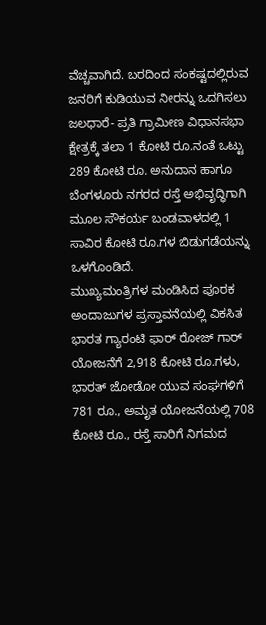ವೆಚ್ಚವಾಗಿದೆ. ಬರದಿಂದ ಸಂಕಷ್ಟದಲ್ಲಿರುವ ಜನರಿಗೆ ಕುಡಿಯುವ ನೀರನ್ನು ಒದಗಿಸಲು ಜಲಧಾರೆ- ಪ್ರತಿ ಗ್ರಾಮೀಣ ವಿಧಾನಸಭಾ ಕ್ಷೇತ್ರಕ್ಕೆ ತಲಾ 1 ಕೋಟಿ ರೂ.ನಂತೆ ಒಟ್ಟು 289 ಕೋಟಿ ರೂ. ಅನುದಾನ ಹಾಗೂ ಬೆಂಗಳೂರು ನಗರದ ರಸ್ತೆ ಅಭಿವೃದ್ಧಿಗಾಗಿ ಮೂಲ ಸೌಕರ್ಯ ಬಂಡವಾಳದಲ್ಲಿ 1 ಸಾವಿರ ಕೋಟಿ ರೂ.ಗಳ ಬಿಡುಗಡೆಯನ್ನು ಒಳಗೊಂಡಿದೆ.
ಮುಖ್ಯಮಂತ್ರಿಗಳ ಮಂಡಿಸಿದ ಪೂರಕ ಅಂದಾಜುಗಳ ಪ್ರಸ್ತಾವನೆಯಲ್ಲಿ ವಿಕಸಿತ ಭಾರತ ಗ್ಯಾರಂಟಿ ಫಾರ್ ರೋಜ್ ಗಾರ್ ಯೋಜನೆಗೆ 2,918 ಕೋಟಿ ರೂ.ಗಳು, ಭಾರತ್ ಜೋಡೋ ಯುವ ಸಂಘಗಳಿಗೆ 781 ರೂ., ಅಮೃತ ಯೋಜನೆಯಲ್ಲಿ 708 ಕೋಟಿ ರೂ., ರಸ್ತೆ ಸಾರಿಗೆ ನಿಗಮದ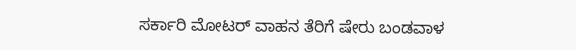ಸರ್ಕಾರಿ ಮೋಟರ್ ವಾಹನ ತೆರಿಗೆ ಷೇರು ಬಂಡವಾಳ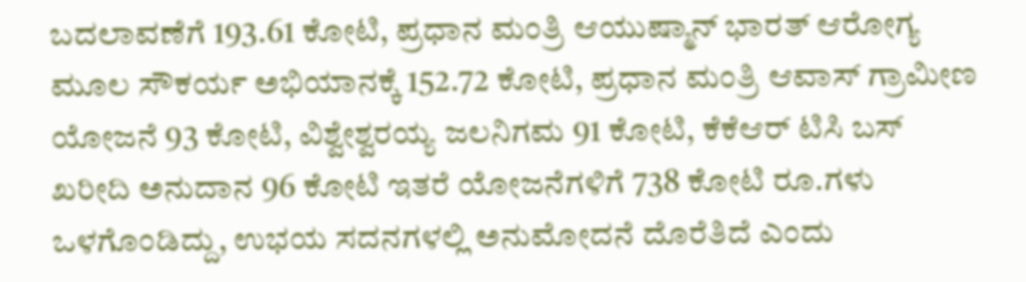ಬದಲಾವಣೆಗೆ 193.61 ಕೋಟಿ, ಪ್ರಧಾನ ಮಂತ್ರಿ ಆಯುಷ್ಮಾನ್ ಭಾರತ್ ಆರೋಗ್ಯ ಮೂಲ ಸೌಕರ್ಯ ಅಭಿಯಾನಕ್ಕೆ 152.72 ಕೋಟಿ, ಪ್ರಧಾನ ಮಂತ್ರಿ ಆವಾಸ್ ಗ್ರಾಮೀಣ ಯೋಜನೆ 93 ಕೋಟಿ, ವಿಶ್ವೇಶ್ವರಯ್ಯ ಜಲನಿಗಮ 91 ಕೋಟಿ, ಕೆಕೆಆರ್ ಟಿಸಿ ಬಸ್ ಖರೀದಿ ಅನುದಾನ 96 ಕೋಟಿ ಇತರೆ ಯೋಜನೆಗಳಿಗೆ 738 ಕೋಟಿ ರೂ.ಗಳು ಒಳಗೊಂಡಿದ್ದು, ಉಭಯ ಸದನಗಳಲ್ಲಿ ಅನುಮೋದನೆ ದೊರೆತಿದೆ ಎಂದು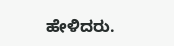ಹೇಳಿದರು.